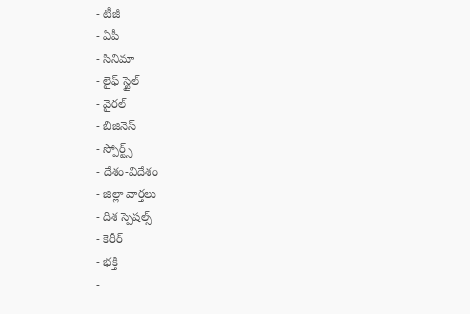- టీజీ
- ఏపీ
- సినిమా
- లైఫ్ స్టైల్
- వైరల్
- బిజినెస్
- స్పోర్ట్స్
- దేశం-విదేశం
- జిల్లా వార్తలు
- దిశ స్పెషల్స్
- కెరీర్
- భక్తి
-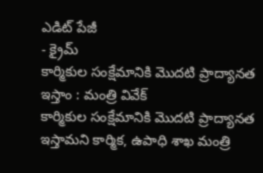ఎడిట్ పేజీ
- క్రైమ్
కార్మికుల సంక్షేమానికి మొదటి ప్రాద్యానత ఇస్తాం : మంత్రి వివేక్
కార్మికుల సంక్షేమానికి మొదటి ప్రాద్యానత ఇస్తామని కార్మిక, ఉపాధి శాఖ మంత్రి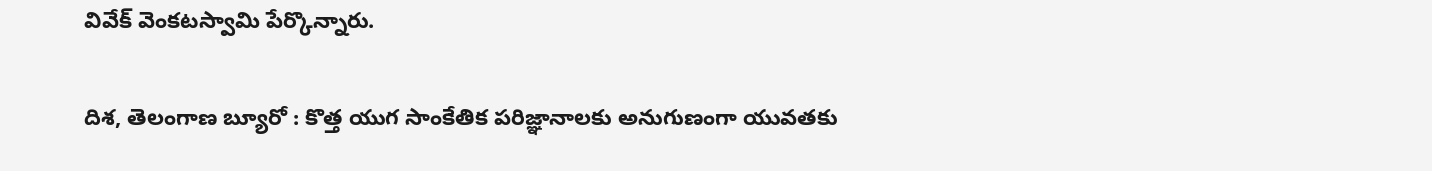వివేక్ వెంకటస్వామి పేర్కొన్నారు.

దిశ, తెలంగాణ బ్యూరో : కొత్త యుగ సాంకేతిక పరిజ్ఞానాలకు అనుగుణంగా యువతకు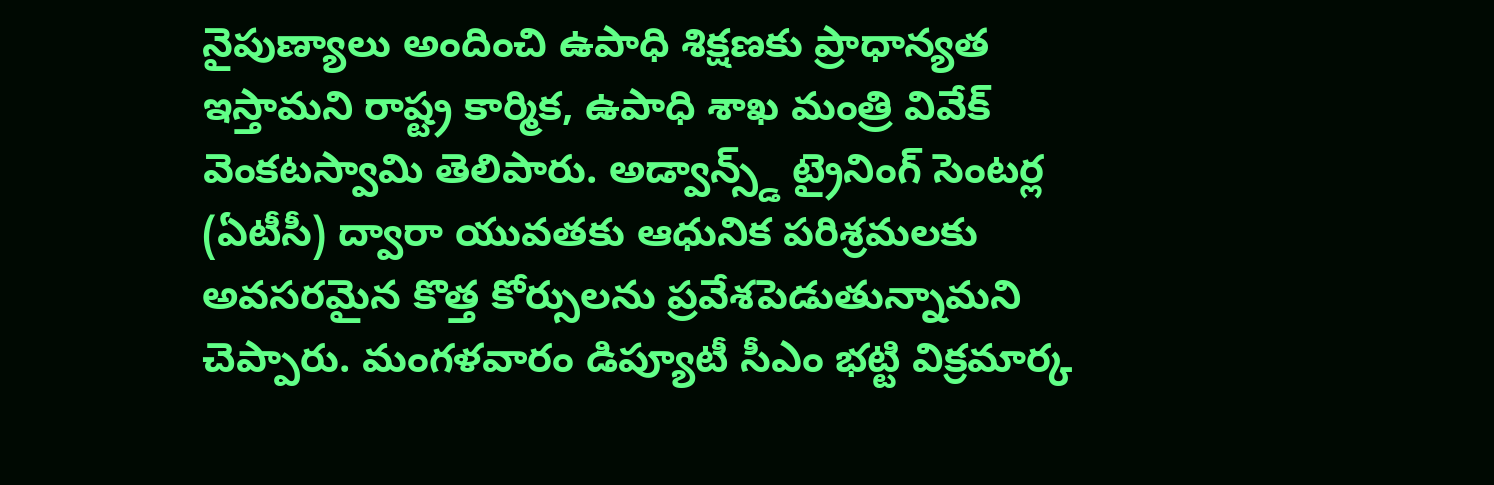నైపుణ్యాలు అందించి ఉపాధి శిక్షణకు ప్రాధాన్యత ఇస్తామని రాష్ట్ర కార్మిక, ఉపాధి శాఖ మంత్రి వివేక్ వెంకటస్వామి తెలిపారు. అడ్వాన్స్డ్ ట్రైనింగ్ సెంటర్ల (ఏటీసీ) ద్వారా యువతకు ఆధునిక పరిశ్రమలకు అవసరమైన కొత్త కోర్సులను ప్రవేశపెడుతున్నామని చెప్పారు. మంగళవారం డిప్యూటీ సీఎం భట్టి విక్రమార్క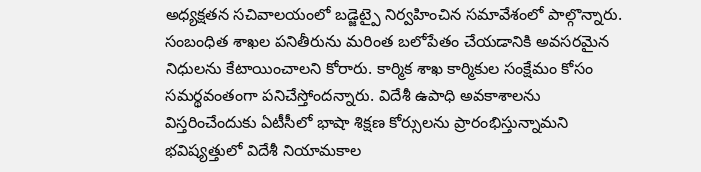అధ్యక్షతన సచివాలయంలో బడ్జెట్పై నిర్వహించిన సమావేశంలో పాల్గొన్నారు. సంబంధిత శాఖల పనితీరును మరింత బలోపేతం చేయడానికి అవసరమైన నిధులను కేటాయించాలని కోరారు. కార్మిక శాఖ కార్మికుల సంక్షేమం కోసం సమర్థవంతంగా పనిచేస్తోందన్నారు. విదేశీ ఉపాధి అవకాశాలను విస్తరించేందుకు ఏటీసీలో భాషా శిక్షణ కోర్సులను ప్రారంభిస్తున్నామని భవిష్యత్తులో విదేశీ నియామకాల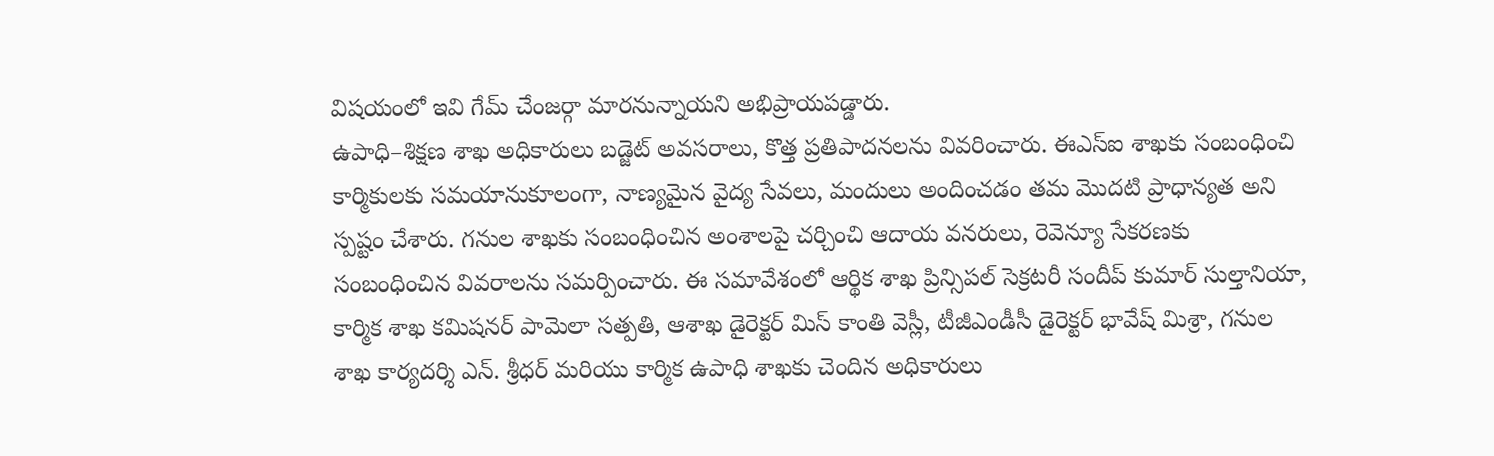విషయంలో ఇవి గేమ్ చేంజర్గా మారనున్నాయని అభిప్రాయపడ్డారు.
ఉపాధి–శిక్షణ శాఖ అధికారులు బడ్జెట్ అవసరాలు, కొత్త ప్రతిపాదనలను వివరించారు. ఈఎస్ఐ శాఖకు సంబంధించి కార్మికులకు సమయానుకూలంగా, నాణ్యమైన వైద్య సేవలు, మందులు అందించడం తమ మొదటి ప్రాధాన్యత అని స్పష్టం చేశారు. గనుల శాఖకు సంబంధించిన అంశాలపై చర్చించి ఆదాయ వనరులు, రెవెన్యూ సేకరణకు సంబంధించిన వివరాలను సమర్పించారు. ఈ సమావేశంలో ఆర్థిక శాఖ ప్రిన్సిపల్ సెక్రటరీ సందీప్ కుమార్ సుల్తానియా, కార్మిక శాఖ కమిషనర్ పామెలా సత్పతి, ఆశాఖ డైరెక్టర్ మిస్ కాంతి వెస్లీ, టీజీఎండీసీ డైరెక్టర్ భావేష్ మిశ్రా, గనుల శాఖ కార్యదర్శి ఎన్. శ్రీధర్ మరియు కార్మిక ఉపాధి శాఖకు చెందిన అధికారులు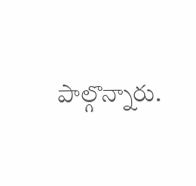పాల్గొన్నారు.